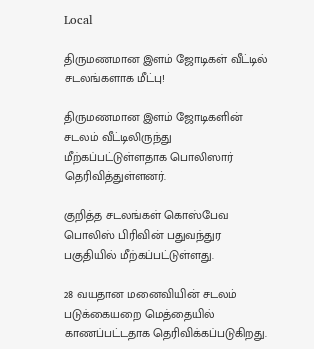Local

திருமணமான இளம் ஜோடிகள் வீட்டில் சடலங்களாக மீட்பு!

திருமணமான இளம் ஜோடிகளின் சடலம் வீட்டிலிருந்து மீற்கப்பட்டுள்ளதாக பொலிஸார் தெரிவித்துள்ளனர்.

குறித்த சடலங்கள் கொஸ்பேவ பொலிஸ் பிரிவின் பதுவந்துர பகுதியில் மீற்கப்பட்டுள்ளது.

28 வயதான மனைவியின் சடலம் படுக்கையறை மெத்தையில் காணப்பட்டதாக தெரிவிக்கப்படுகிறது.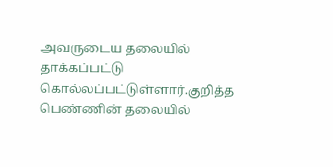அவருடைய தலையில் தாக்கப்பட்டு கொல்லப்பட்டுள்ளார்.குறித்த பெண்ணின் தலையில்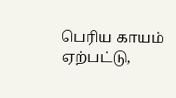பெரிய காயம் ஏற்பட்டு,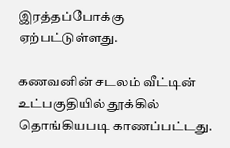இரத்தப்போக்கு ஏற்பட்டுள்ளது.

கணவனின் சடலம் வீட்டின் உட்பகுதியில் தூக்கில் தொங்கியபடி காணப்பட்டது.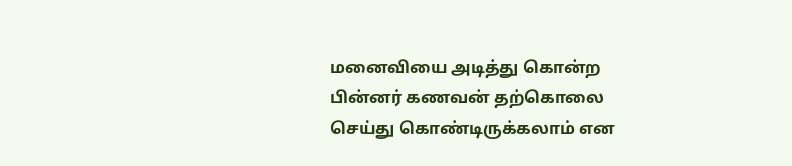மனைவியை அடித்து கொன்ற பின்னர் கணவன் தற்கொலை செய்து கொண்டிருக்கலாம் என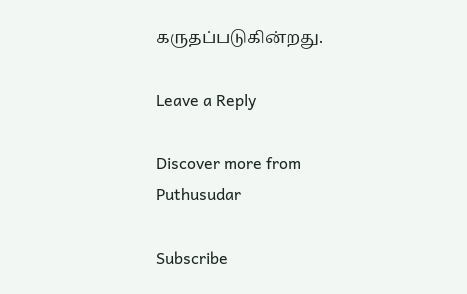கருதப்படுகின்றது.

Leave a Reply

Discover more from Puthusudar

Subscribe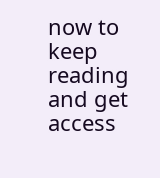now to keep reading and get access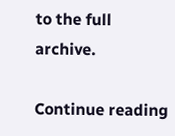to the full archive.

Continue reading